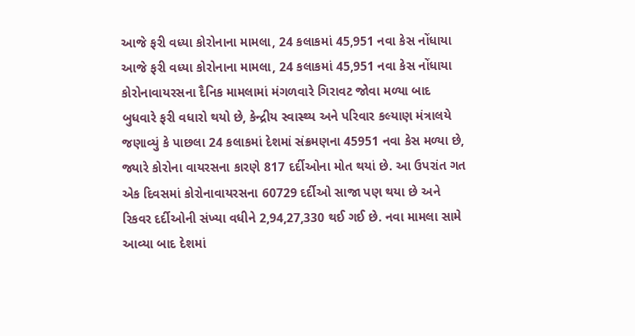આજે ફરી વધ્યા કોરોનાના મામલા, 24 કલાકમાં 45,951 નવા કેસ નોંધાયા
આજે ફરી વધ્યા કોરોનાના મામલા, 24 કલાકમાં 45,951 નવા કેસ નોંધાયા
કોરોનાવાયરસના દૈનિક મામલામાં મંગળવારે ગિરાવટ જોવા મળ્યા બાદ બુધવારે ફરી વધારો થયો છે, કેન્દ્રીય સ્વાસ્થ્ય અને પરિવાર કલ્યાણ મંત્રાલયે જણાવ્યું કે પાછલા 24 કલાકમાં દેશમાં સંક્રમણના 45951 નવા કેસ મળ્યા છે, જ્યારે કોરોના વાયરસના કારણે 817 દર્દીઓના મોત થયાં છે. આ ઉપરાંત ગત એક દિવસમાં કોરોનાવાયરસના 60729 દર્દીઓ સાજા પણ થયા છે અને રિકવર દર્દીઓની સંખ્યા વધીને 2,94,27,330 થઈ ગઈ છે. નવા મામલા સામે આવ્યા બાદ દેશમાં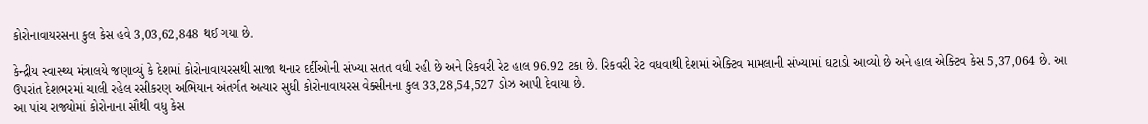કોરોનાવાયરસના કુલ કેસ હવે 3,03,62,848 થઈ ગયા છે.

કેન્દ્રીય સ્વાસ્થ્ય મંત્રાલયે જણાવ્યું કે દેશમાં કોરોનાવાયરસથી સાજા થનાર દર્દીઓની સંખ્યા સતત વધી રહી છે અને રિકવરી રેટ હાલ 96.92 ટકા છે. રિકવરી રેટ વધવાથી દેશમાં એક્ટિવ મામલાની સંખ્યામાં ઘટાડો આવ્યો છે અને હાલ એક્ટિવ કેસ 5,37,064 છે. આ ઉપરાંત દેશભરમાં ચાલી રહેલ રસીકરણ અભિયાન અંતર્ગત અત્યાર સુધી કોરોનાવાયરસ વેક્સીનના કુલ 33,28,54,527 ડોઝ આપી દેવાયા છે.
આ પાંચ રાજ્યોમાં કોરોનાના સૌથી વધુ કેસ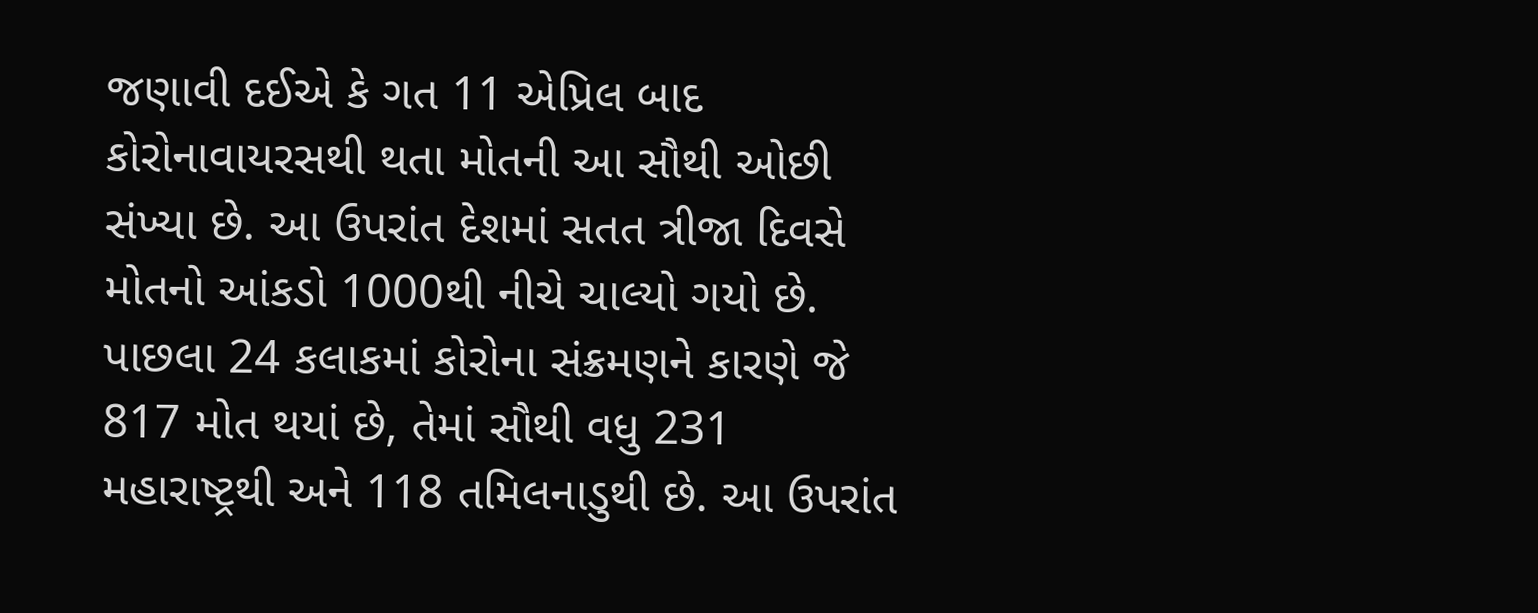જણાવી દઈએ કે ગત 11 એપ્રિલ બાદ કોરોનાવાયરસથી થતા મોતની આ સૌથી ઓછી સંખ્યા છે. આ ઉપરાંત દેશમાં સતત ત્રીજા દિવસે મોતનો આંકડો 1000થી નીચે ચાલ્યો ગયો છે. પાછલા 24 કલાકમાં કોરોના સંક્રમણને કારણે જે 817 મોત થયાં છે, તેમાં સૌથી વધુ 231 મહારાષ્ટ્રથી અને 118 તમિલનાડુથી છે. આ ઉપરાંત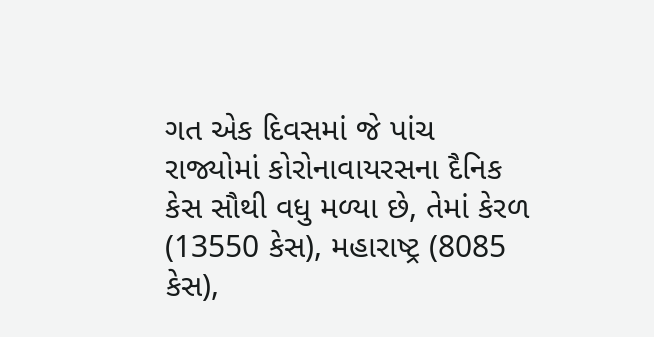ગત એક દિવસમાં જે પાંચ રાજ્યોમાં કોરોનાવાયરસના દૈનિક કેસ સૌથી વધુ મળ્યા છે, તેમાં કેરળ (13550 કેસ), મહારાષ્ટ્ર (8085 કેસ),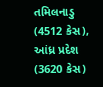તમિલનાડુ (4512 કેસ), આંધ્ર પ્રદેશ (3620 કેસ)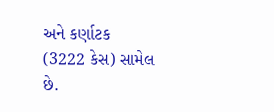અને કર્ણાટક (3222 કેસ) સામેલ છે.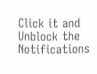Click it and Unblock the Notifications